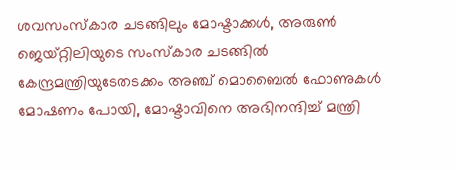ശവസംസ്‌കാര ചടങ്ങിലും മോഷ്ടാക്കള്‍, അരുണ്‍ ജെയ്റ്റിലിയുടെ സംസ്‌കാര ചടങ്ങില്‍ കേന്ദ്രമന്ത്രിയുടേതടക്കം അഞ്ച് മൊബൈല്‍ ഫോണുകള്‍ മോഷണം പോയി, മോഷ്ടാവിനെ അഭിനന്ദിച്ച് മന്ത്രി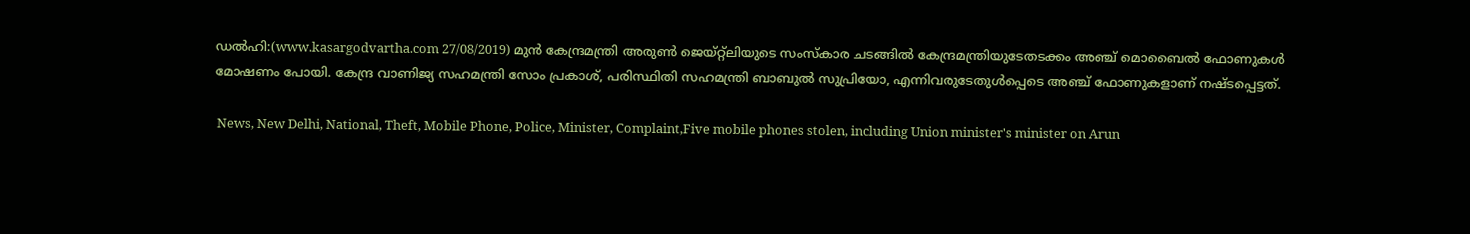ഡല്‍ഹി:(www.kasargodvartha.com 27/08/2019) മുന്‍ കേന്ദ്രമന്ത്രി അരുണ്‍ ജെയ്റ്റ്‌ലിയുടെ സംസ്‌കാര ചടങ്ങില്‍ കേന്ദ്രമന്ത്രിയുടേതടക്കം അഞ്ച് മൊബൈല്‍ ഫോണുകള്‍ മോഷണം പോയി. കേന്ദ്ര വാണിജ്യ സഹമന്ത്രി സോം പ്രകാശ്, പരിസ്ഥിതി സഹമന്ത്രി ബാബുല്‍ സുപ്രിയോ, എന്നിവരുടേതുള്‍പ്പെടെ അഞ്ച് ഫോണുകളാണ് നഷ്ടപ്പെട്ടത്.

 News, New Delhi, National, Theft, Mobile Phone, Police, Minister, Complaint,Five mobile phones stolen, including Union minister's minister on Arun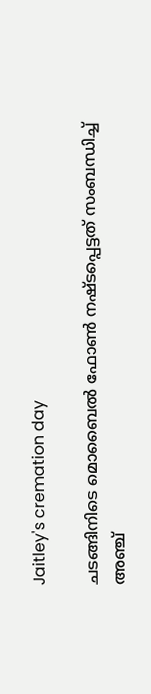Jaitley's cremation day

ചടങ്ങിനിടെ മൊബൈല്‍ ഫോണ്‍ നഷ്ടപ്പെട്ടത് സംബന്ധിച്ച് അഞ്ച്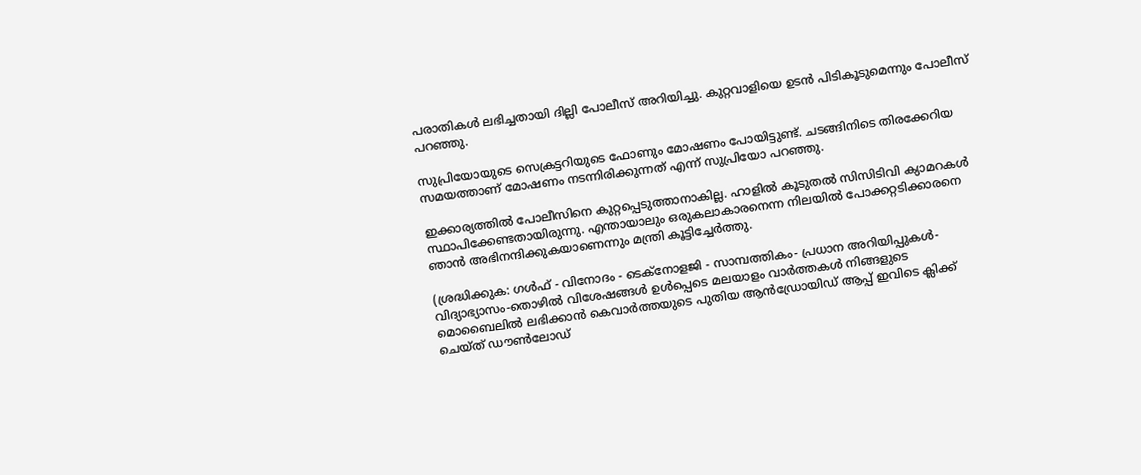പരാതികള്‍ ലഭിച്ചതായി ദില്ലി പോലീസ് അറിയിച്ചു. കുറ്റവാളിയെ ഉടന്‍ പിടികൂടുമെന്നും പോലീസ് പറഞ്ഞു.

സുപ്രിയോയുടെ സെക്രട്ടറിയുടെ ഫോണും മോഷണം പോയിട്ടുണ്ട്. ചടങ്ങിനിടെ തിരക്കേറിയ സമയത്താണ് മോഷണം നടന്നിരിക്കുന്നത് എന്ന് സുപ്രിയോ പറഞ്ഞു.

ഇക്കാര്യത്തില്‍ പോലീസിനെ കുറ്റപ്പെടുത്താനാകില്ല. ഹാളില്‍ കൂടുതല്‍ സിസിടിവി ക്യാമറകള്‍ സ്ഥാപിക്കേണ്ടതായിരുന്നു. എന്തായാലും ഒരുകലാകാരനെന്ന നിലയില്‍ പോക്കറ്റടിക്കാരനെ ഞാന്‍ അഭിനന്ദിക്കുകയാണെന്നും മന്ത്രി കൂട്ടിച്ചേര്‍ത്തു.

(ശ്രദ്ധിക്കുക: ഗൾഫ് - വിനോദം - ടെക്നോളജി - സാമ്പത്തികം- പ്രധാന അറിയിപ്പുകൾ-വിദ്യാഭ്യാസം-തൊഴിൽ വിശേഷങ്ങൾ ഉൾപ്പെടെ മലയാളം വാർത്തകൾ നിങ്ങളുടെ മൊബൈലിൽ ലഭിക്കാൻ കെവാർത്തയുടെ പുതിയ ആൻഡ്രോയിഡ് ആപ്പ് ഇവിടെ ക്ലിക്ക് ചെയ്ത് ഡൗൺലോഡ്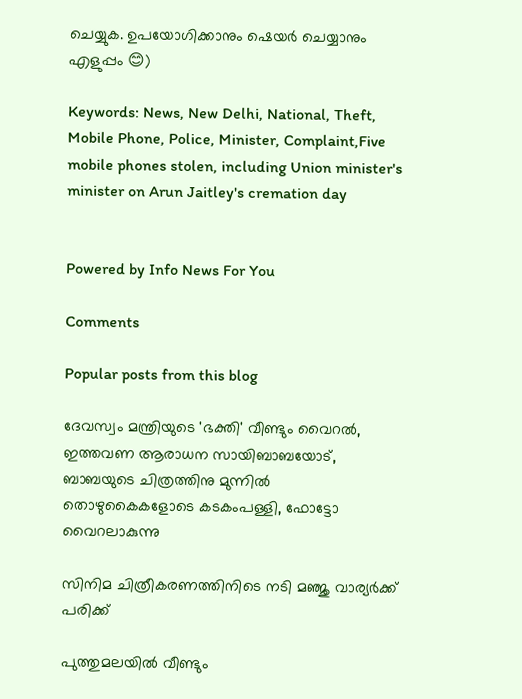ചെയ്യുക. ഉപയോഗിക്കാനും ഷെയർ ചെയ്യാനും എളുപ്പം 😊)

Keywords: News, New Delhi, National, Theft, Mobile Phone, Police, Minister, Complaint,Five mobile phones stolen, including Union minister's minister on Arun Jaitley's cremation day


Powered by Info News For You

Comments

Popular posts from this blog

ദേവസ്വം മന്ത്രിയുടെ 'ഭക്തി' വീണ്ടും വൈറല്‍, ഇത്തവണ ആരാധന സായിബാബയോട്, ബാബയുടെ ചിത്രത്തിനു മുന്നില്‍ തൊഴുകൈകളോടെ കടകംപള്ളി, ഫോട്ടോ വൈറലാകുന്നു

സിനിമ ചിത്രീകരണത്തിനിടെ നടി മഞ്ജു വാര്യര്‍ക്ക് പരിക്ക്

പുത്തുമലയില്‍ വീണ്ടും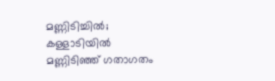മണ്ണിടിച്ചില്‍; കള്ളാടിയില്‍ മണ്ണിടിഞ്ഞ് ഗതാഗതം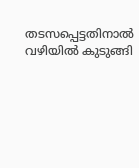തടസപ്പെട്ടതിനാല്‍ വഴിയില്‍ കുടുങ്ങി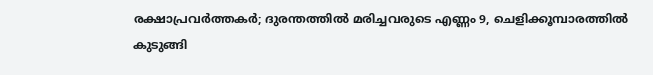രക്ഷാപ്രവര്‍ത്തകര്‍; ദുരന്തത്തില്‍ മരിച്ചവരുടെ എണ്ണം 9, ചെളിക്കൂമ്പാരത്തില്‍ കുടുങ്ങി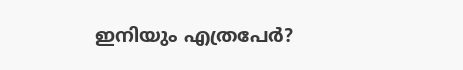ഇനിയും എത്രപേര്‍?